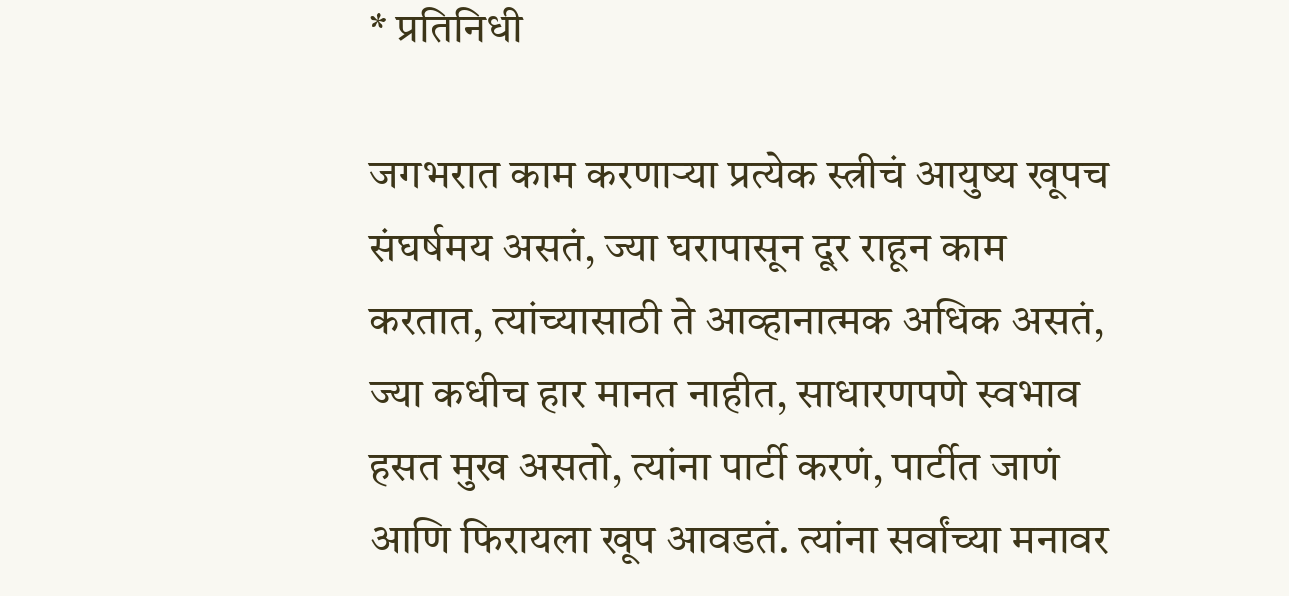* प्रतिनिधी

जगभरात काम करणाऱ्या प्रत्येक स्त्रीचं आयुष्य खूपच संघर्षमय असतं, ज्या घरापासून दूर राहून काम करतात, त्यांच्यासाठी ते आव्हानात्मक अधिक असतं, ज्या कधीच हार मानत नाहीत, साधारणपणे स्वभाव हसत मुख असतो, त्यांना पार्टी करणं, पार्टीत जाणं आणि फिरायला खूप आवडतं. त्यांना सर्वांच्या मनावर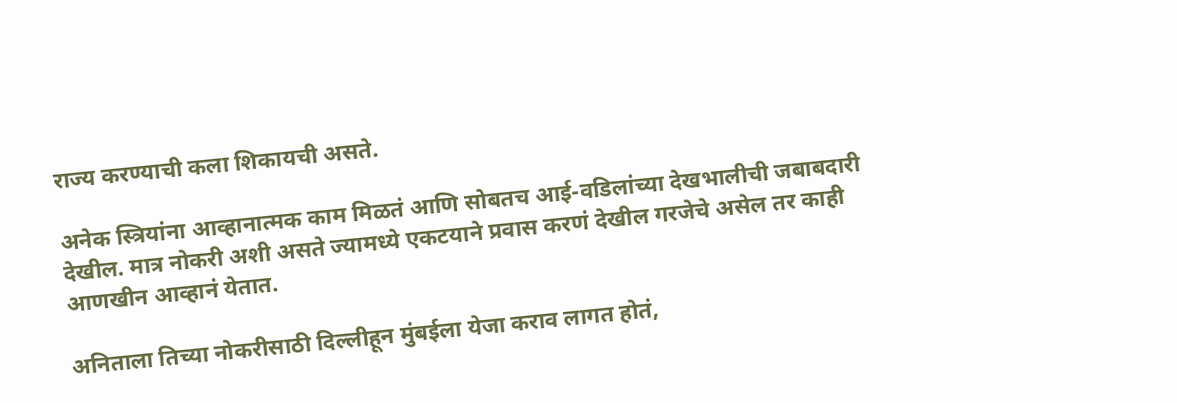राज्य करण्याची कला शिकायची असते.

अनेक स्त्रियांना आव्हानात्मक काम मिळतं आणि सोबतच आई-वडिलांच्या देखभालीची जबाबदारी देखील. मात्र नोकरी अशी असते ज्यामध्ये एकटयाने प्रवास करणं देखील गरजेचे असेल तर काही आणखीन आव्हानं येतात.

अनिताला तिच्या नोकरीसाठी दिल्लीहून मुंबईला येजा कराव लागत होतं,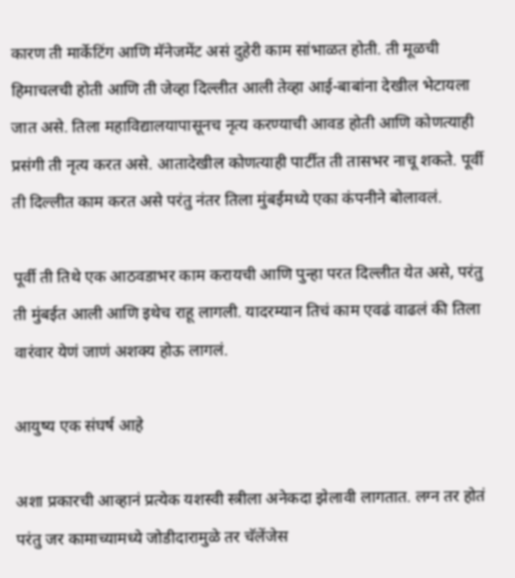कारण ती मार्केटिंग आणि मॅनेजमेंट असं दुहेरी काम सांभाळत होती. ती मूळची हिमाचलची होती आणि ती जेव्हा दिल्लीत आली तेव्हा आई-बाबांना देखील भेटायला जात असे. तिला महाविद्यालयापासूनच नृत्य करण्याची आवड होती आणि कोणत्याही प्रसंगी ती नृत्य करत असे. आतादेखील कोणत्याही पार्टीत ती तासभर नाचू शकते. पूर्वी ती दिल्लीत काम करत असे परंतु नंतर तिला मुंबईमध्ये एका कंपनीने बोलावलं.

पूर्वी ती तिथे एक आठवडाभर काम करायची आणि पुन्हा परत दिल्लीत येत असे, परंतु ती मुंबईत आली आणि इथेच राहू लागली. यादरम्यान तिचं काम एवढं वाढलं की तिला वारंवार येणं जाणं अशक्य होऊ लागलं.

आयुष्य एक संघर्ष आहे

अशा प्रकारची आव्हानं प्रत्येक यशस्वी स्त्रीला अनेकदा झेलावी लागतात. लग्न तर होतं परंतु जर कामाच्यामध्ये जोडीदारामुळे तर चॅलेंजेस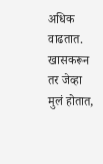अधिक वाढतात. खासकरून तर जेव्हा मुलं होतात,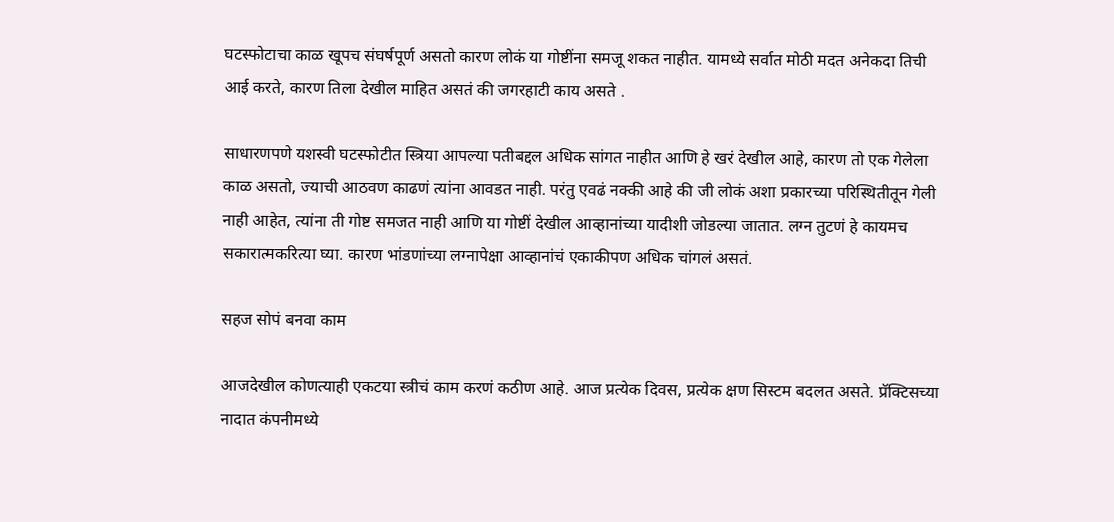घटस्फोटाचा काळ खूपच संघर्षपूर्ण असतो कारण लोकं या गोष्टींना समजू शकत नाहीत. यामध्ये सर्वात मोठी मदत अनेकदा तिची आई करते, कारण तिला देखील माहित असतं की जगरहाटी काय असते .

साधारणपणे यशस्वी घटस्फोटीत स्त्रिया आपल्या पतीबद्दल अधिक सांगत नाहीत आणि हे खरं देखील आहे, कारण तो एक गेलेला काळ असतो, ज्याची आठवण काढणं त्यांना आवडत नाही. परंतु एवढं नक्की आहे की जी लोकं अशा प्रकारच्या परिस्थितीतून गेली नाही आहेत, त्यांना ती गोष्ट समजत नाही आणि या गोष्टीं देखील आव्हानांच्या यादीशी जोडल्या जातात. लग्न तुटणं हे कायमच सकारात्मकरित्या घ्या. कारण भांडणांच्या लग्नापेक्षा आव्हानांचं एकाकीपण अधिक चांगलं असतं.

सहज सोपं बनवा काम

आजदेखील कोणत्याही एकटया स्त्रीचं काम करणं कठीण आहे. आज प्रत्येक दिवस, प्रत्येक क्षण सिस्टम बदलत असते. प्रॅक्टिसच्या नादात कंपनीमध्ये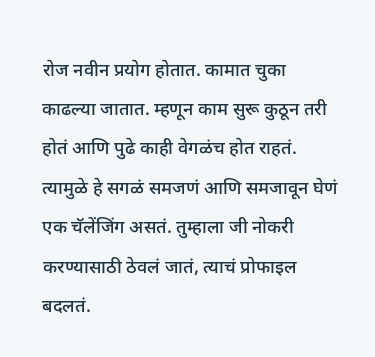रोज नवीन प्रयोग होतात. कामात चुका काढल्या जातात. म्हणून काम सुरू कुठून तरी होतं आणि पुढे काही वेगळंच होत राहतं. त्यामुळे हे सगळं समजणं आणि समजावून घेणं एक चॅलेंजिंग असतं. तुम्हाला जी नोकरी करण्यासाठी ठेवलं जातं, त्याचं प्रोफाइल बदलतं.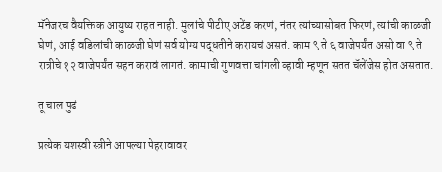मॅनेजरच वैयक्तिक आयुष्य राहत नाही. मुलांचे पीटीए अटेंड करणं, नंतर त्यांच्यासोबत फिरणं, त्यांची काळजी घेणं, आई वडिलांची काळजी घेणं सर्व योग्य पद्धतीने करायचं असतं. काम ९ ते ६ वाजेपर्यंत असो वा ९ ते रात्रीचे १२ वाजेपर्यंत सहन करावं लागतं. कामाची गुणवत्ता चांगली व्हावी म्हणून सतत चॅलेंजेस होत असतात.

तू चाल पुढं

प्रत्येक यशस्वी स्त्रीने आपल्या पेहरावावर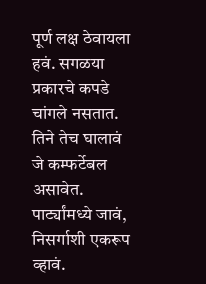पूर्ण लक्ष ठेवायला हवं. सगळया प्रकारचे कपडे चांगले नसतात. तिने तेच घालावं जे कम्फर्टेबल असावेत. पार्ट्यांमध्ये जावं, निसर्गाशी एकरूप व्हावं.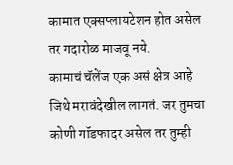कामात एक्सप्लायटेशन होत असेल तर गदारोळ माजवू नये.
कामाचं चॅलेंज एक असं क्षेत्र आहे जिथे मरावंदेखील लागतं. जर तुमचा कोणी गॉडफादर असेल तर तुम्ही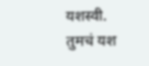यशस्वी. तुमचं यश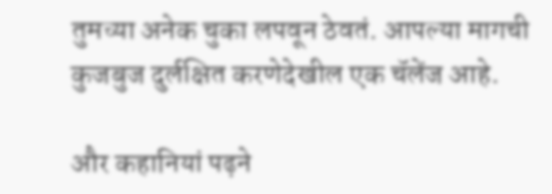तुमच्या अनेक चुका लपवून ठेवतं. आपल्या मागची कुजबुज दुर्लक्षित करणेदेखील एक चॅलेंज आहे.

और कहानियां पढ़ने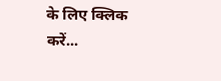के लिए क्लिक करें...